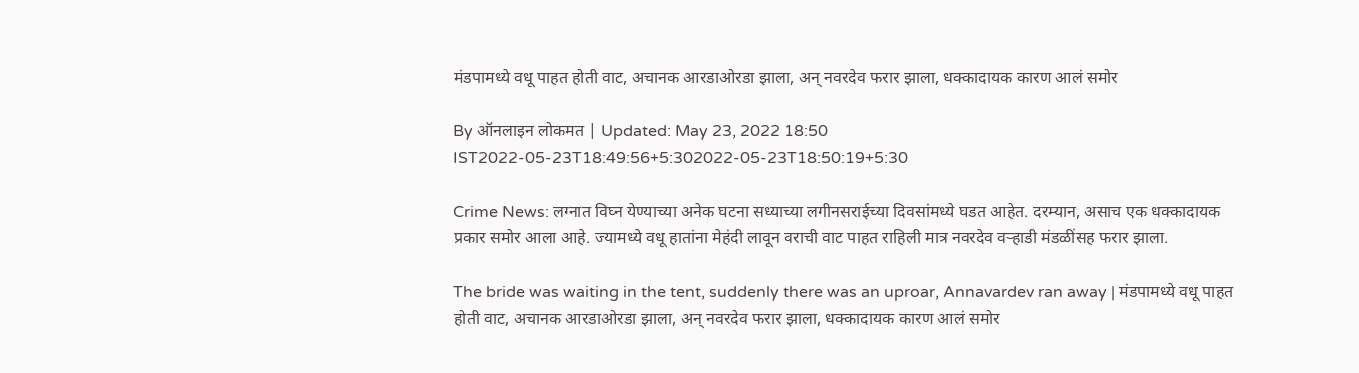मंडपामध्ये वधू पाहत होती वाट, अचानक आरडाओरडा झाला, अन् नवरदेव फरार झाला, धक्कादायक कारण आलं समोर

By ऑनलाइन लोकमत | Updated: May 23, 2022 18:50 IST2022-05-23T18:49:56+5:302022-05-23T18:50:19+5:30

Crime News: लग्नात विघ्न येण्याच्या अनेक घटना सध्याच्या लगीनसराईच्या दिवसांमध्ये घडत आहेत. दरम्यान, असाच एक धक्कादायक प्रकार समोर आला आहे. ज्यामध्ये वधू हातांना मेहंदी लावून वराची वाट पाहत राहिली मात्र नवरदेव वऱ्हाडी मंडळींसह फरार झाला.

The bride was waiting in the tent, suddenly there was an uproar, Annavardev ran away | मंडपामध्ये वधू पाहत होती वाट, अचानक आरडाओरडा झाला, अन् नवरदेव फरार झाला, धक्कादायक कारण आलं समोर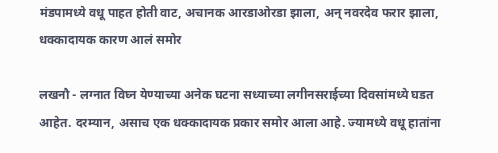मंडपामध्ये वधू पाहत होती वाट, अचानक आरडाओरडा झाला, अन् नवरदेव फरार झाला, धक्कादायक कारण आलं समोर

लखनौ - लग्नात विघ्न येण्याच्या अनेक घटना सध्याच्या लगीनसराईच्या दिवसांमध्ये घडत आहेत. दरम्यान, असाच एक धक्कादायक प्रकार समोर आला आहे. ज्यामध्ये वधू हातांना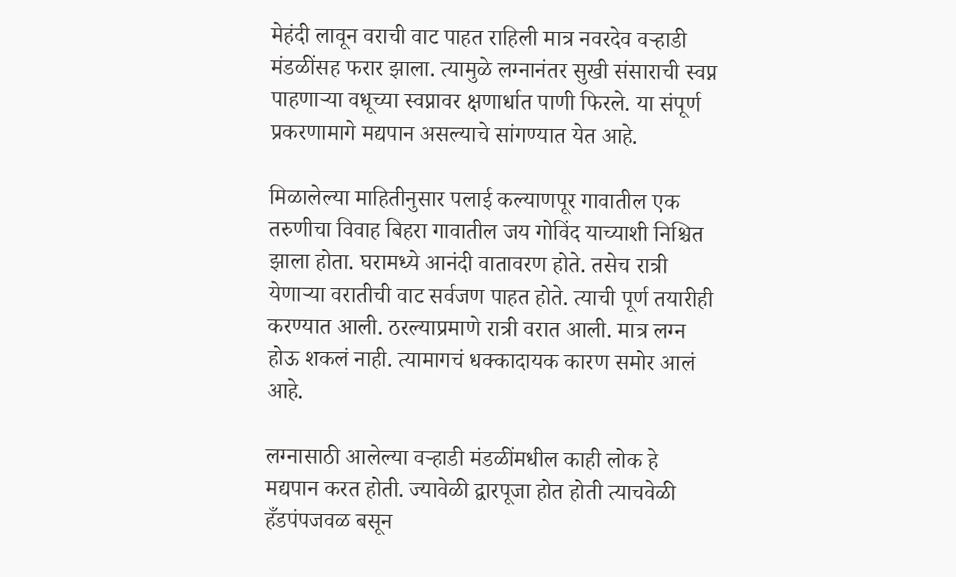मेहंदी लावून वराची वाट पाहत राहिली मात्र नवरदेव वऱ्हाडी मंडळींसह फरार झाला. त्यामुळे लग्नानंतर सुखी संसाराची स्वप्न पाहणाऱ्या वधूच्या स्वप्नावर क्षणार्धात पाणी फिरले. या संपूर्ण प्रकरणामागे मद्यपान असल्याचे सांगण्यात येत आहे.

मिळालेल्या माहितीनुसार पलाई कल्याणपूर गावातील एक तरुणीचा विवाह बिहरा गावातील जय गोविंद याच्याशी निश्चित झाला होता. घरामध्ये आनंदी वातावरण होते. तसेच रात्री येणाऱ्या वरातीची वाट सर्वजण पाहत होते. त्याची पूर्ण तयारीही करण्यात आली. ठरल्याप्रमाणे रात्री वरात आली. मात्र लग्न होऊ शकलं नाही. त्यामागचं धक्कादायक कारण समोर आलं आहे.

लग्नासाठी आलेल्या वऱ्हाडी मंडळींमधील काही लोक हे मद्यपान करत होती. ज्यावेळी द्वारपूजा होत होती त्याचवेळी हँडपंपजवळ बसून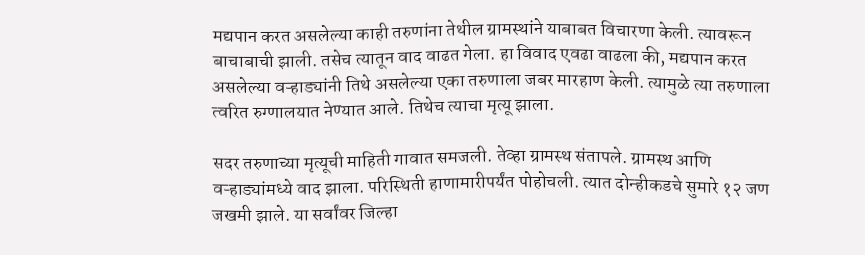मद्यपान करत असलेल्या काही तरुणांना तेथील ग्रामस्थांने याबाबत विचारणा केली. त्यावरून बाचाबाची झाली. तसेच त्यातून वाद वाढत गेला. हा विवाद एवढा वाढला की, मद्यपान करत असलेल्या वऱ्हाड्यांनी तिथे असलेल्या एका तरुणाला जबर मारहाण केली. त्यामुळे त्या तरुणाला त्वरित रुग्णालयात नेण्यात आले. तिथेच त्याचा मृत्यू झाला.

सदर तरुणाच्या मृत्यूची माहिती गावात समजली. तेव्हा ग्रामस्थ संतापले. ग्रामस्थ आणि वऱ्हाड्यांमध्ये वाद झाला. परिस्थिती हाणामारीपर्यंत पोहोचली. त्यात दोन्हीकडचे सुमारे १२ जण जखमी झाले. या सर्वांवर जिल्हा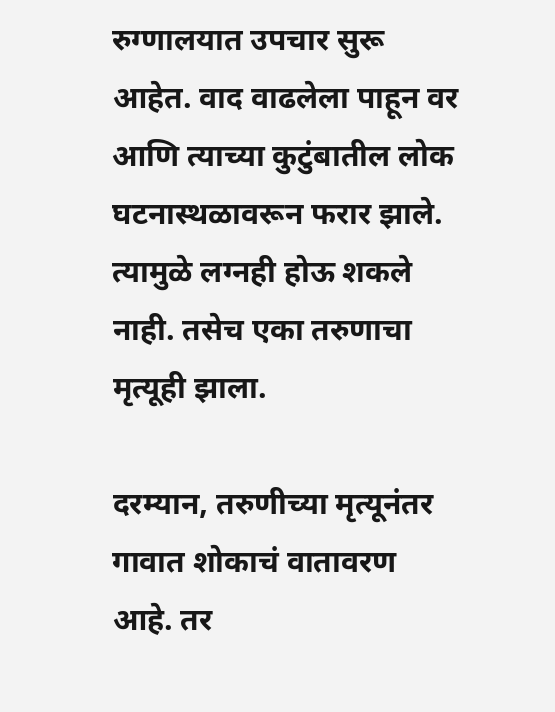रुग्णालयात उपचार सुरू आहेत. वाद वाढलेला पाहून वर आणि त्याच्या कुटुंबातील लोक घटनास्थळावरून फरार झाले. त्यामुळे लग्नही होऊ शकले नाही. तसेच एका तरुणाचा मृत्यूही झाला.

दरम्यान, तरुणीच्या मृत्यूनंतर गावात शोकाचं वातावरण आहे. तर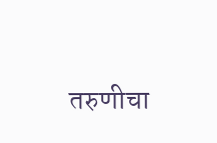तरुणीचा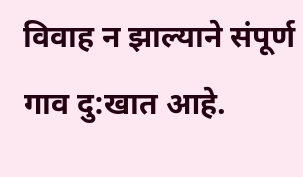विवाह न झाल्याने संपूर्ण गाव दु:खात आहे.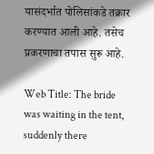यासंदर्भात पोलिसांकडे तक्रार करण्यात आली आहे. तसेच प्रकरणाचा तपास सुरू आहे.

Web Title: The bride was waiting in the tent, suddenly there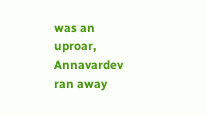was an uproar, Annavardev ran away